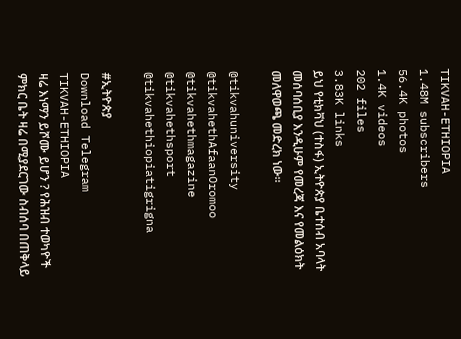TIKVAH-ETHIOPIA
1.48M subscribers
56.4K photos
1.4K videos
202 files
3.83K links
ይህ የቲክቫህ (ተስፋ) ኢትዮጵያ ቤተሰብ አባላት መሰባሰቢያ እንዲሁም የመረጃ እና የመልዕክት መለዋወጫ መድረክ ነው።

@tikvahuniversity
@tikvahethAfaanOromoo
@tikvahethmagazine
@tikvahethsport
@tikvahethiopiatigrigna

#ኢትዮጵያ
Download Telegram
TIKVAH-ETHIOPIA
ዛሬ እነማን ይሾሙ ይሆን ? የሕዝብ ተወካዮች ምክር ቤት ዛሬ በሚያደርገው ስብሰባ በጠቅላይ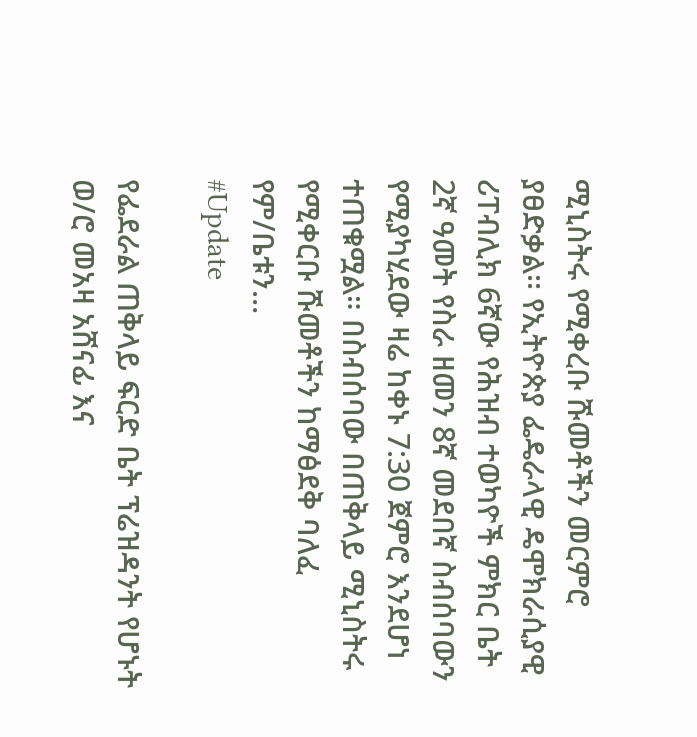ሚኒስትሩ የሚቀረቡ ሹመቶችን መርምሮ ያፀድቃል፡፡ የኢትዮጵያ ፌዴራላዊ ዴሞክራሲያዊ ሪፐብሊክ 6ኛው የሕዝብ ተወካዮች ምክር ቤት 2ኛ ዓመት የስራ ዘመን 8ኛ መደበኛ ስብሰባውን የሚያካሂደው ዛሬ ከቀኑ 7:30 ጀምሮ እንደሆነ ተጠቁሟል። በስብሰባው በጠቅላይ ሚኒስትሩ የሚቀርቡ ሹመቶችን ከማፅደቅ ባለፈ የም/ቤቱን…
#Update

የፌደራል ጠቅላይ ፍርድ ቤት ፕሬዝዳንት የሆኑት ወ/ሮ መአዛ አሸናፊ እና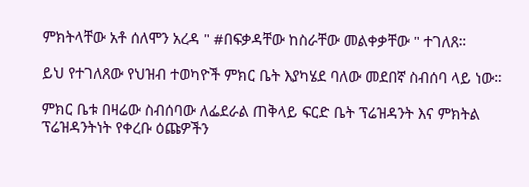ምክትላቸው አቶ ሰለሞን አረዳ " #በፍቃዳቸው ከስራቸው መልቀቃቸው " ተገለጸ።

ይህ የተገለጸው የህዝብ ተወካዮች ምክር ቤት እያካሄደ ባለው መደበኛ ስብሰባ ላይ ነው።

ምክር ቤቱ በዛሬው ስብሰባው ለፌደራል ጠቅላይ ፍርድ ቤት ፕሬዝዳንት እና ምክትል ፕሬዝዳንትነት የቀረቡ ዕጩዎችን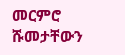መርምሮ ሹመታቸውን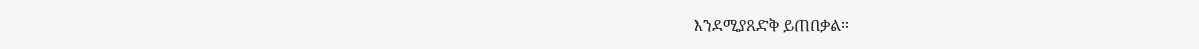እንደሚያጸድቅ ይጠበቃል።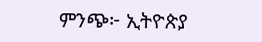ምንጭ፦ ኢትዮጵያ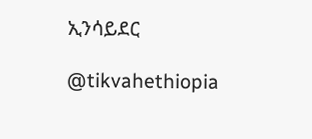ኢንሳይደር

@tikvahethiopia